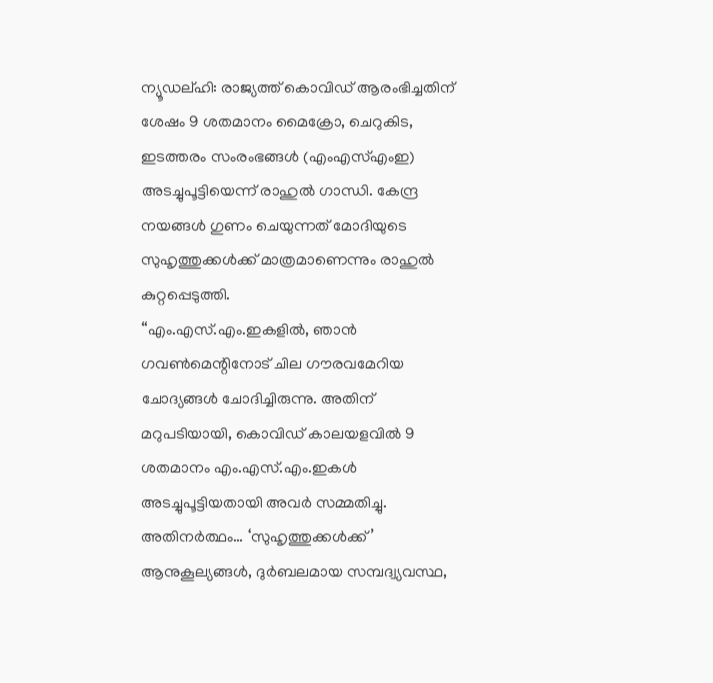ന്യൂഡല്ഹി: രാജ്യത്ത് കൊവിഡ് ആരംഭിച്ചതിന് ശേഷം 9 ശതമാനം മൈക്രോ, ചെറുകിട, ഇടത്തരം സംരംഭങ്ങൾ (എംഎസ്എംഇ) അടച്ചുപൂട്ടിയെന്ന് രാഹുൽ ഗാന്ധി. കേന്ദ്ര നയങ്ങൾ ഗുണം ചെയുന്നത് മോദിയുടെ സുഹൃത്തുക്കൾക്ക് മാത്രമാണെന്നും രാഹുൽ കുറ്റപ്പെടുത്തി.
“എം.എസ്.എം.ഇകളിൽ, ഞാൻ ഗവൺമെന്റിനോട് ചില ഗൗരവമേറിയ ചോദ്യങ്ങൾ ചോദിച്ചിരുന്നു. അതിന് മറുപടിയായി, കൊവിഡ് കാലയളവിൽ 9 ശതമാനം എം.എസ്.എം.ഇകൾ അടച്ചുപൂട്ടിയതായി അവർ സമ്മതിച്ചു. അതിനർത്ഥം… ‘സുഹൃത്തുക്കൾക്ക്’ ആനുകൂല്യങ്ങൾ, ദുർബലമായ സമ്പദ്വ്യവസ്ഥ,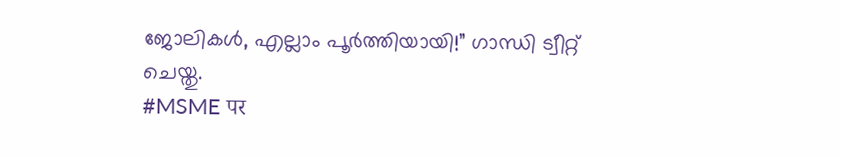ജോലികൾ, എല്ലാം പൂർത്തിയായി!” ഗാന്ധി ട്വീറ്റ് ചെയ്തു.
#MSME पर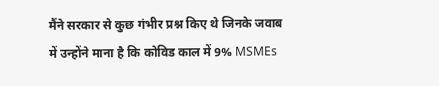मैंने सरकार से कुछ गंभीर प्रश्न किए थे जिनके जवाब में उन्होंने माना है कि कोविड काल में 9% MSMEs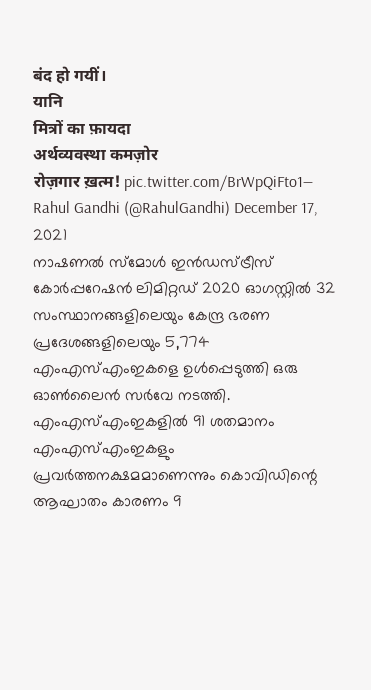बंद हो गयीं।
यानि
मित्रों का फ़ायदा
अर्थव्यवस्था कमज़ोर
रोज़गार ख़त्म! pic.twitter.com/BrWpQiFto1— Rahul Gandhi (@RahulGandhi) December 17, 2021
നാഷണൽ സ്മോൾ ഇൻഡസ്ട്രീസ് കോർപ്പറേഷൻ ലിമിറ്റഡ് 2020 ഓഗസ്റ്റിൽ 32 സംസ്ഥാനങ്ങളിലെയും കേന്ദ്ര ഭരണ പ്രദേശങ്ങളിലെയും 5,774 എംഎസ്എംഇകളെ ഉൾപ്പെടുത്തി ഒരു ഓൺലൈൻ സർവേ നടത്തി. എംഎസ്എംഇകളിൽ 91 ശതമാനം എംഎസ്എംഇകളും പ്രവർത്തനക്ഷമമാണെന്നും കൊവിഡിന്റെ ആഘാതം കാരണം 9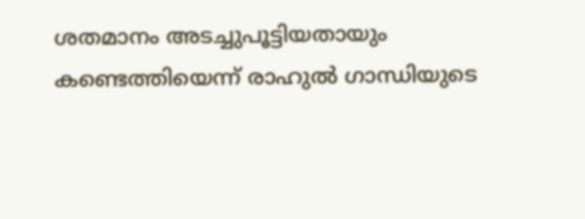ശതമാനം അടച്ചുപൂട്ടിയതായും കണ്ടെത്തിയെന്ന് രാഹുൽ ഗാന്ധിയുടെ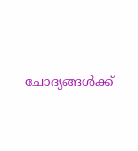ചോദ്യങ്ങൾക്ക്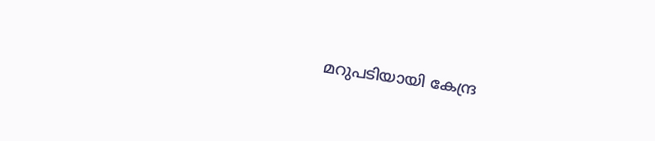മറുപടിയായി കേന്ദ്ര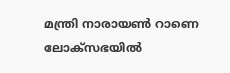മന്ത്രി നാരായൺ റാണെ ലോക്സഭയിൽ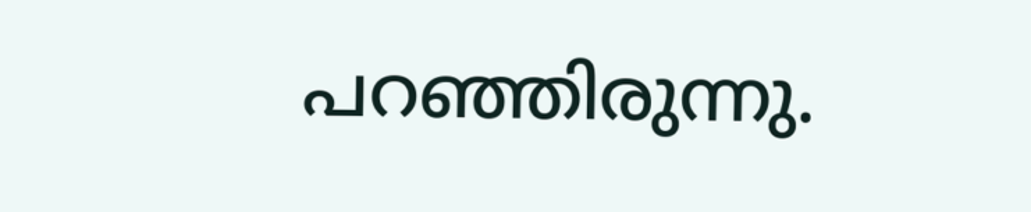പറഞ്ഞിരുന്നു.